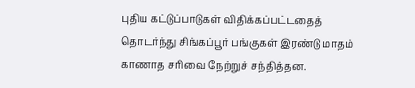புதிய கட்டுப்பாடுகள் விதிக்கப்பட்டதைத் தொடர்ந்து சிங்கப்பூர் பங்குகள் இரண்டு மாதம் காணாத சரிவை நேற்றுச் சந்தித்தன.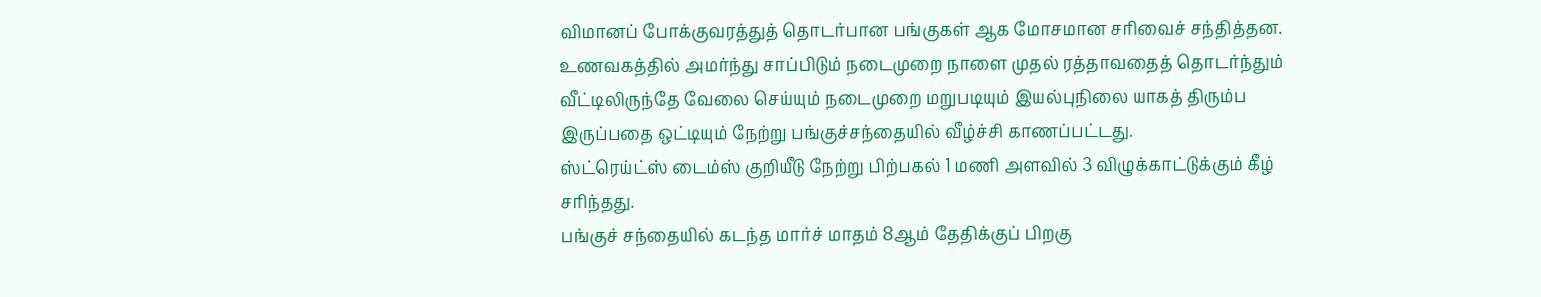விமானப் போக்குவரத்துத் தொடர்பான பங்குகள் ஆக மோசமான சரிவைச் சந்தித்தன.
உணவகத்தில் அமர்ந்து சாப்பிடும் நடைமுறை நாளை முதல் ரத்தாவதைத் தொடர்ந்தும் வீட்டிலிருந்தே வேலை செய்யும் நடைமுறை மறுபடியும் இயல்புநிலை யாகத் திரும்ப இருப்பதை ஒட்டியும் நேற்று பங்குச்சந்தையில் வீழ்ச்சி காணப்பட்டது.
ஸ்ட்ரெய்ட்ஸ் டைம்ஸ் குறியீடு நேற்று பிற்பகல் 1 மணி அளவில் 3 விழுக்காட்டுக்கும் கீழ் சரிந்தது.
பங்குச் சந்தையில் கடந்த மார்ச் மாதம் 8ஆம் தேதிக்குப் பிறகு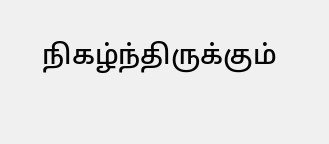நிகழ்ந்திருக்கும்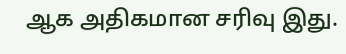ஆக அதிகமான சரிவு இது.